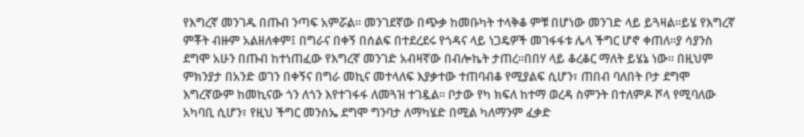የእግረኛ መንገዱ በጡብ ንጣፍ አምሯል። መንገደኛው በጭቃ ከመቡካት ተላቅቆ ምቹ በሆነው መንገድ ላይ ይጓዛል።ይሄ የእግረኛ ምቾት ብዙም አልዘለቀም፤ በግራና በቀኝ በሰልፍ በተደረደሩ የጎዳና ላይ ነጋዴዎች መገፋፋቱ ሌላ ችግር ሆኖ ቀጠለ።ያ ሳያንስ ደግሞ አሁን በጡብ ከተነጠፈው የእግረኛ መንገድ አብዛኛው በብሎኬት ታጠረ።በበሃ ላይ ቆረቆር ማለት ይሄኔ ነው። በዚህም ምክንያታ በአንድ ወገን በቀኝና በግራ መኪና መተላለፍ እያቃተው ተጠባብቆ የሚያልፍ ሲሆን፣ ጠበብ ባለበት ቦታ ደግሞ እግረኛውም ከመኪናው ጎን ለጎን እየተገፋፋ ለመጓዝ ተገዷል። ቦታው የካ ክፍለ ከተማ ወረዳ ስምንት በተለምዶ ሾላ የሚባለው አካባቢ ሲሆን፣ የዚህ ችግር መንስኤ ደግሞ ግንባታ ለማካሄድ በሚል ካለማንም ፈቃድ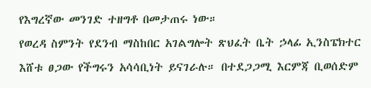የእግረኛው መንገድ ተዘግቶ በመታጠሩ ነው።
የወረዳ ስምንት የደንብ ማስከበር አገልግሎት ጽህፈት ቤት ኃላፊ ኢንስፔክተር እሸቱ ፀጋው የችግሩን አሳሳቢነት ይናገራሉ። በተደጋጋሚ እርምጃ ቢወሰድም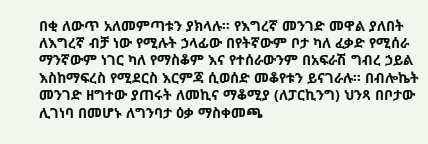በቂ ለውጥ አለመምጣቱን ያክላሉ። የእግረኛ መንገድ መዋል ያለበት ለእግረኛ ብቻ ነው የሚሉት ኃላፊው በየትኛውም ቦታ ካለ ፈቃድ የሚሰራ ማንኛውም ነገር ካለ የማስቆም እና የተሰራውንም በአፍራሽ ግብረ ኃይል እስከማፍረስ የሚደርስ እርምጃ ሲወሰድ መቆየቱን ይናገራሉ። በብሎኬት መንገድ ዘግተው ያጠሩት ለመኪና ማቆሚያ (ለፓርኪንግ) ህንጻ በቦታው ሊገነባ በመሆኑ ለግንባታ ዕቃ ማስቀመጫ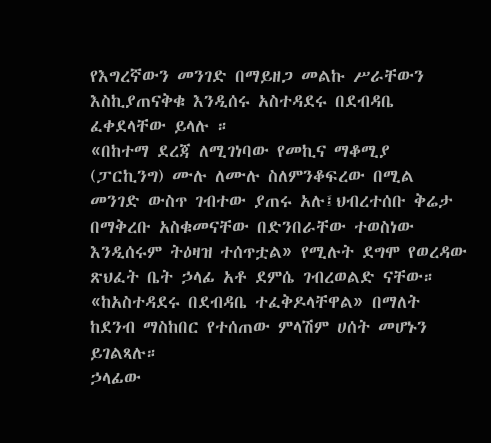የእግረኛውን መንገድ በማይዘጋ መልኩ ሥራቸውን እስኪያጠናቅቁ እንዲሰሩ አስተዳደሩ በደብዳቤ ፈቀደላቸው ይላሉ ።
«በከተማ ደረጃ ለሚገነባው የመኪና ማቆሚያ (ፓርኪንግ) ሙሉ ለሙሉ ስለምንቆፍረው በሚል መንገድ ውስጥ ገብተው ያጠሩ አሉ፤ህብረተሰቡ ቅሬታ በማቅረቡ አስቁመናቸው በድንበራቸው ተወስነው እንዲሰሩም ትዕዛዝ ተሰጥቷል» የሚሉት ደግሞ የወረዳው ጽህፈት ቤት ኃላፊ አቶ ደምሴ ገብረወልድ ናቸው። «ከአስተዳደሩ በደብዳቤ ተፈቅዶላቸዋል» በማለት ከደንብ ማስከበር የተሰጠው ምላሽም ሀሰት መሆኑን ይገልጻሉ።
ኃላፊው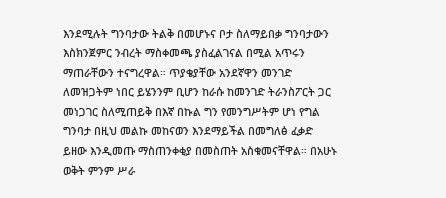እንደሚሉት ግንባታው ትልቅ በመሆኑና ቦታ ስለማይበቃ ግንባታውን እስክንጀምር ንብረት ማስቀመጫ ያስፈልገናል በሚል አጥሩን ማጠራቸውን ተናግረዋል። ጥያቄያቸው አንደኛዋን መንገድ ለመዝጋትም ነበር ይሄንንም ቢሆን ከራሱ ከመንገድ ትራንስፖርት ጋር መነጋገር ስለሚጠይቅ በእኛ በኩል ግን የመንግሥትም ሆነ የግል ግንባታ በዚህ መልኩ መከናወን እንደማይችል በመግለፅ ፈቃድ ይዘው እንዲመጡ ማስጠንቀቂያ በመስጠት አስቁመናቸዋል። በአሁኑ ወቅት ምንም ሥራ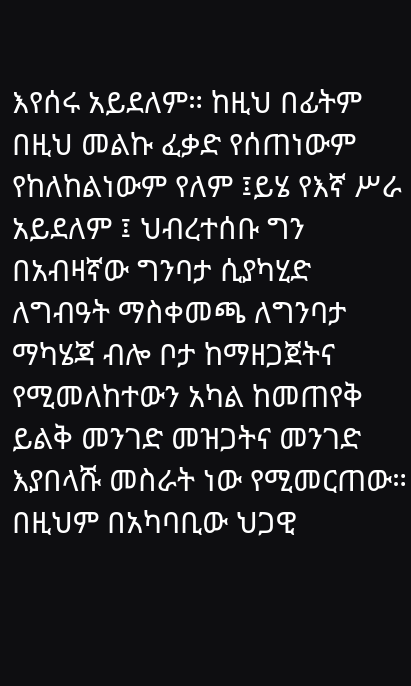እየሰሩ አይደለም። ከዚህ በፊትም በዚህ መልኩ ፈቃድ የሰጠነውም የከለከልነውም የለም ፤ይሄ የእኛ ሥራ አይደለም ፤ ህብረተሰቡ ግን በአብዛኛው ግንባታ ሲያካሂድ ለግብዓት ማስቀመጫ ለግንባታ ማካሄጃ ብሎ ቦታ ከማዘጋጀትና የሚመለከተውን አካል ከመጠየቅ ይልቅ መንገድ መዝጋትና መንገድ እያበላሹ መስራት ነው የሚመርጠው።
በዚህም በአካባቢው ህጋዊ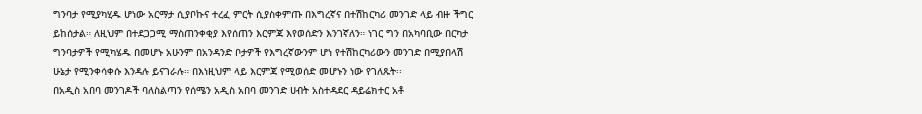ግንባታ የሚያካሂዱ ሆነው አርማታ ሲያቦኩና ተረፈ ምርት ሲያስቀምጡ በእግረኛና በተሽከርካሪ መንገድ ላይ ብዙ ችግር ይከሰታል። ለዚህም በተደጋጋሚ ማስጠንቀቂያ እየሰጠን እርምጃ እየወሰድን እንገኛለን። ነገር ግን በአካባቢው በርካታ ግንባታዎች የሚካሄዱ በመሆኑ አሁንም በአንዳንድ ቦታዎች የእግረኛውንም ሆነ የተሽከርካሪውን መንገድ በሚያበላሽ ሁኔታ የሚንቀሳቀሱ እንዳሉ ይናገራሉ። በእነዚህም ላይ እርምጃ የሚወሰድ መሆኑን ነው የገለጹት፡፡
በአዲስ አበባ መንገዶች ባለስልጣን የሰሜን አዲስ አበባ መንገድ ሀብት አስተዳደር ዳይሬክተር አቶ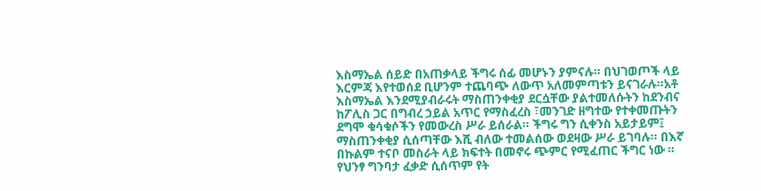እስማኤል ሰይድ በአጠቃላይ ችግሩ ሰፊ መሆኑን ያምናሉ። በህገወጦች ላይ እርምጃ እየተወሰደ ቢሆንም ተጨባጭ ለውጥ አለመምጣቱን ይናገራሉ።አቶ እስማኤል እንደሚያብራሩት ማስጠንቀቂያ ደርሷቸው ያልተመለሱትን ከደንብና ከፖሊስ ጋር በግብረ ኃይል አጥር የማስፈረስ ፣መንገድ ዘግተው የተቀመጡትን ደግሞ ቁሳቁሶችን የመውረስ ሥራ ይሰራል። ችግሩ ግን ሲቀንስ አይታይም፤ ማስጠንቀቂያ ሲሰጣቸው እሺ ብለው ተመልሰው ወደዛው ሥራ ይገባሉ። በእኛ በኩልም ተናቦ መስራት ላይ ክፍተት በመኖሩ ጭምር የሚፈጠር ችግር ነው ።
የህንፃ ግንባታ ፈቃድ ሲሰጥም የት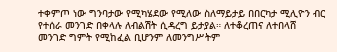ተቀምጦ ነው ግንባታው የሚካሄደው የሚለው ስለማይታይ በበርካታ ሚሊዮን ብር የተሰራ መንገድ በቀላሉ ለብልሽት ሲዳረግ ይታያል። ለተቆረጠና ለተበላሸ መንገድ ግምት የሚከፈል ቢሆንም ለመንግሥትም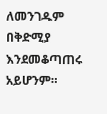ለመንገዱም በቅድሚያ እንደመቆጣጠሩ አይሆንም።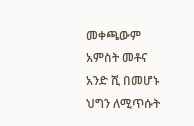መቀጫውም አምስት መቶና አንድ ሺ በመሆኑ ህግን ለሚጥሱት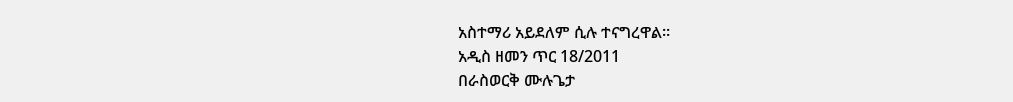አስተማሪ አይደለም ሲሉ ተናግረዋል።
አዲስ ዘመን ጥር 18/2011
በራስወርቅ ሙሉጌታ